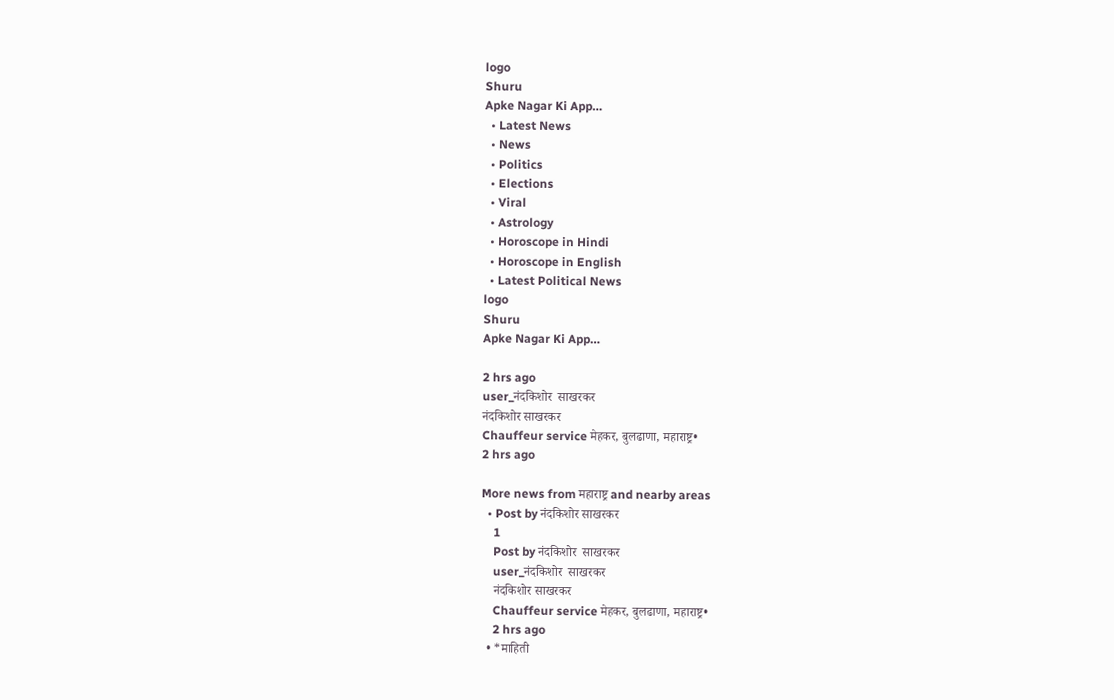logo
Shuru
Apke Nagar Ki App…
  • Latest News
  • News
  • Politics
  • Elections
  • Viral
  • Astrology
  • Horoscope in Hindi
  • Horoscope in English
  • Latest Political News
logo
Shuru
Apke Nagar Ki App…

2 hrs ago
user_नंदकिशोर  साखरकर
नंदकिशोर साखरकर
Chauffeur service मेहकर, बुलढाणा, महाराष्ट्र•
2 hrs ago

More news from महाराष्ट्र and nearby areas
  • Post by नंदकिशोर साखरकर
    1
    Post by नंदकिशोर  साखरकर
    user_नंदकिशोर  साखरकर
    नंदकिशोर साखरकर
    Chauffeur service मेहकर, बुलढाणा, महाराष्ट्र•
    2 hrs ago
  • *माहिती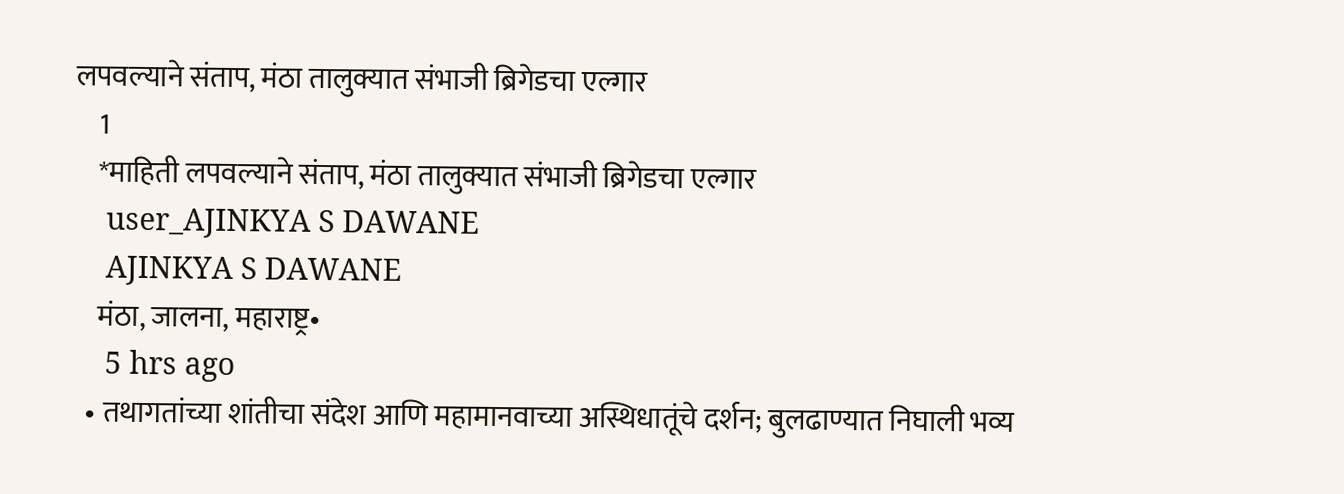लपवल्याने संताप, मंठा तालुक्यात संभाजी ब्रिगेडचा एल्गार
    1
    *माहिती लपवल्याने संताप, मंठा तालुक्यात संभाजी ब्रिगेडचा एल्गार
    user_AJINKYA S DAWANE
    AJINKYA S DAWANE
    मंठा, जालना, महाराष्ट्र•
    5 hrs ago
  • तथागतांच्या शांतीचा संदेश आणि महामानवाच्या अस्थिधातूंचे दर्शन; बुलढाण्यात निघाली भव्य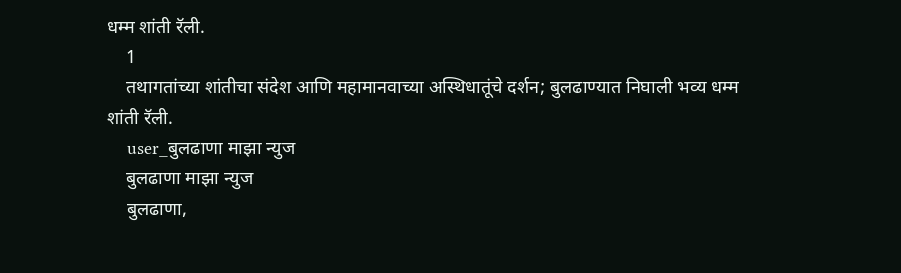धम्म शांती रॅली.
    1
    तथागतांच्या शांतीचा संदेश आणि महामानवाच्या अस्थिधातूंचे दर्शन; बुलढाण्यात निघाली भव्य धम्म शांती रॅली.
    user_बुलढाणा माझा न्युज
    बुलढाणा माझा न्युज
    बुलढाणा,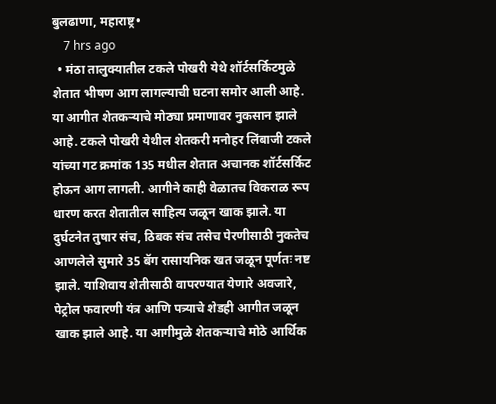बुलढाणा, महाराष्ट्र•
    7 hrs ago
  • मंठा तालुक्यातील टकले पोखरी येथे शॉर्टसर्किटमुळे शेतात भीषण आग लागल्याची घटना समोर आली आहे. या आगीत शेतकऱ्याचे मोठ्या प्रमाणावर नुकसान झाले आहे. टकले पोखरी येथील शेतकरी मनोहर लिंबाजी टकले यांच्या गट क्रमांक 135 मधील शेतात अचानक शॉर्टसर्किट होऊन आग लागली. आगीने काही वेळातच विकराळ रूप धारण करत शेतातील साहित्य जळून खाक झाले. या दुर्घटनेत तुषार संच, ठिबक संच तसेच पेरणीसाठी नुकतेच आणलेले सुमारे 35 बॅग रासायनिक खत जळून पूर्णतः नष्ट झाले. याशिवाय शेतीसाठी वापरण्यात येणारे अवजारे, पेट्रोल फवारणी यंत्र आणि पत्र्याचे शेडही आगीत जळून खाक झाले आहे. या आगीमुळे शेतकऱ्याचे मोठे आर्थिक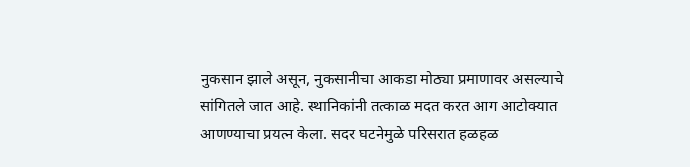नुकसान झाले असून, नुकसानीचा आकडा मोठ्या प्रमाणावर असल्याचे सांगितले जात आहे. स्थानिकांनी तत्काळ मदत करत आग आटोक्यात आणण्याचा प्रयत्न केला. सदर घटनेमुळे परिसरात हळहळ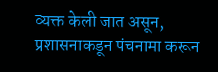व्यक्त केली जात असून, प्रशासनाकडून पंचनामा करून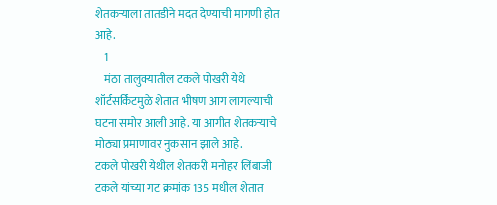शेतकऱ्याला तातडीने मदत देण्याची मागणी होत आहे.
    1
    मंठा तालुक्यातील टकले पोखरी येथे शॉर्टसर्किटमुळे शेतात भीषण आग लागल्याची घटना समोर आली आहे. या आगीत शेतकऱ्याचे मोठ्या प्रमाणावर नुकसान झाले आहे.
टकले पोखरी येथील शेतकरी मनोहर लिंबाजी टकले यांच्या गट क्रमांक 135 मधील शेतात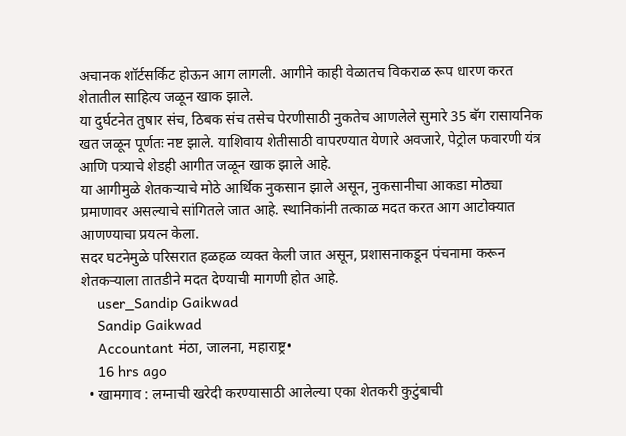अचानक शॉर्टसर्किट होऊन आग लागली. आगीने काही वेळातच विकराळ रूप धारण करत शेतातील साहित्य जळून खाक झाले.
या दुर्घटनेत तुषार संच, ठिबक संच तसेच पेरणीसाठी नुकतेच आणलेले सुमारे 35 बॅग रासायनिक खत जळून पूर्णतः नष्ट झाले. याशिवाय शेतीसाठी वापरण्यात येणारे अवजारे, पेट्रोल फवारणी यंत्र आणि पत्र्याचे शेडही आगीत जळून खाक झाले आहे.
या आगीमुळे शेतकऱ्याचे मोठे आर्थिक नुकसान झाले असून, नुकसानीचा आकडा मोठ्या प्रमाणावर असल्याचे सांगितले जात आहे. स्थानिकांनी तत्काळ मदत करत आग आटोक्यात आणण्याचा प्रयत्न केला.
सदर घटनेमुळे परिसरात हळहळ व्यक्त केली जात असून, प्रशासनाकडून पंचनामा करून शेतकऱ्याला तातडीने मदत देण्याची मागणी होत आहे.
    user_Sandip Gaikwad
    Sandip Gaikwad
    Accountant मंठा, जालना, महाराष्ट्र•
    16 hrs ago
  • खामगाव : लग्नाची खरेदी करण्यासाठी आलेल्या एका शेतकरी कुटुंबाची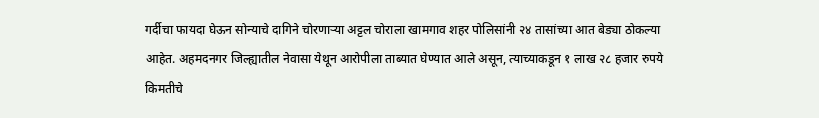गर्दीचा फायदा घेऊन सोन्याचे दागिने चोरणाऱ्या अट्टल चोराला खामगाव शहर पोलिसांनी २४ तासांच्या आत बेड्या ठोकल्या आहेत. अहमदनगर जिल्ह्यातील नेवासा येथून आरोपीला ताब्यात घेण्यात आले असून, त्याच्याकडून १ लाख २८ हजार रुपये किमतीचे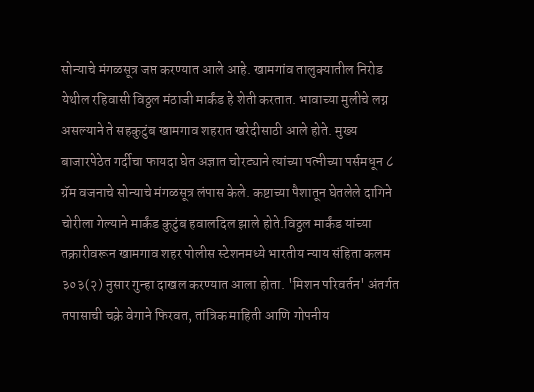सोन्याचे मंगळसूत्र जप्त करण्यात आले आहे. खामगांव तालुक्यातील निरोड येथील रहिवासी विठ्ठल मंठाजी मार्कंड हे शेती करतात. भावाच्या मुलीचे लग्न असल्याने ते सहकुटुंब खामगाव शहरात खरेदीसाठी आले होते. मुख्य बाजारपेठेत गर्दीचा फायदा घेत अज्ञात चोरट्याने त्यांच्या पत्नीच्या पर्समधून ८ ग्रॅम वजनाचे सोन्याचे मंगळसूत्र लंपास केले. कष्टाच्या पैशातून घेतलेले दागिने चोरीला गेल्याने मार्कंड कुटुंब हवालदिल झाले होते.विठ्ठल मार्कंड यांच्या तक्रारीवरून खामगाव शहर पोलीस स्टेशनमध्ये भारतीय न्याय संहिता कलम ३०३(२) नुसार गुन्हा दाखल करण्यात आला होता. 'मिशन परिवर्तन' अंतर्गत तपासाची चक्रे वेगाने फिरवत, तांत्रिक माहिती आणि गोपनीय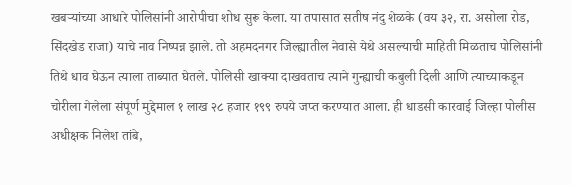खबऱ्यांच्या आधारे पोलिसांनी आरोपीचा शोध सुरू केला. या तपासात सतीष नंदु शेळके (वय ३२, रा. असोला रोड, सिंदखेड राजा) याचे नाव निष्पन्न झाले. तो अहमदनगर जिल्ह्यातील नेवासे येथे असल्याची माहिती मिळताच पोलिसांनी तिथे धाव घेऊन त्याला ताब्यात घेतले. पोलिसी खाक्या दाखवताच त्याने गुन्ह्याची कबुली दिली आणि त्याच्याकडून चोरीला गेलेला संपूर्ण मुद्देमाल १ लाख २८ हजार १९९ रुपये जप्त करण्यात आला. ही धाडसी कारवाई जिल्हा पोलीस अधीक्षक निलेश तांबे,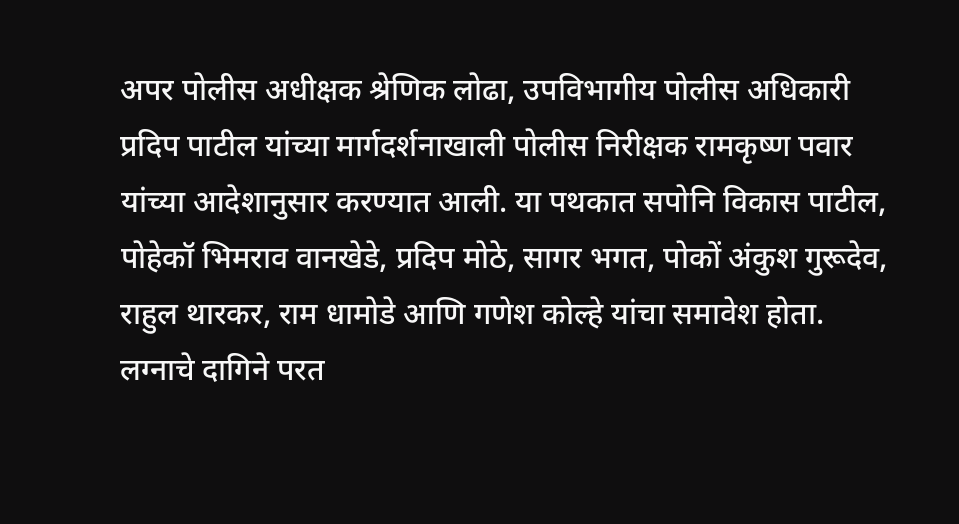अपर पोलीस अधीक्षक श्रेणिक लोढा, उपविभागीय पोलीस अधिकारी प्रदिप पाटील यांच्या मार्गदर्शनाखाली पोलीस निरीक्षक रामकृष्ण पवार यांच्या आदेशानुसार करण्यात आली. या पथकात सपोनि विकास पाटील, पोहेकॉ भिमराव वानखेडे, प्रदिप मोठे, सागर भगत, पोकों अंकुश गुरूदेव, राहुल थारकर, राम धामोडे आणि गणेश कोल्हे यांचा समावेश होता. लग्नाचे दागिने परत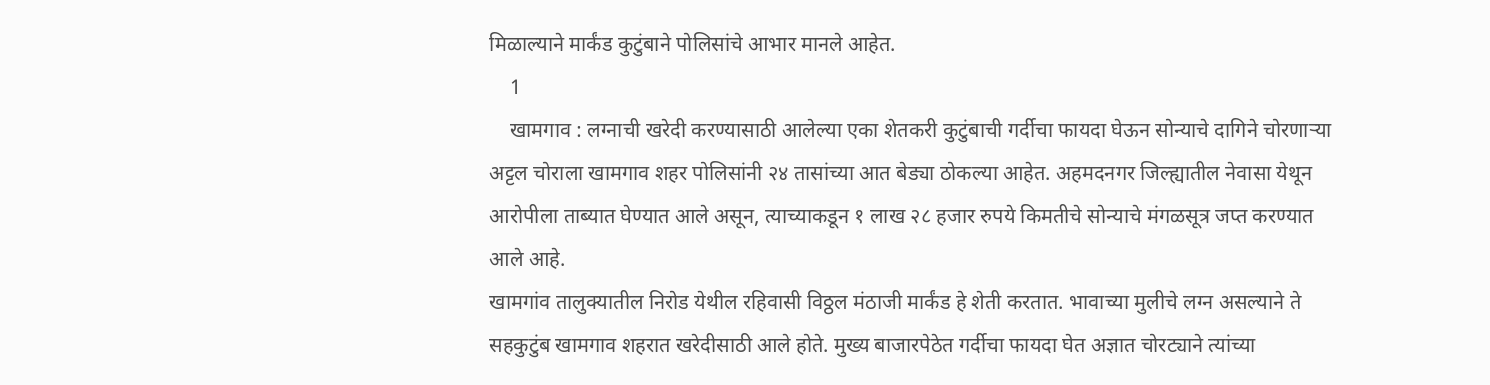मिळाल्याने मार्कंड कुटुंबाने पोलिसांचे आभार मानले आहेत.
    1
    खामगाव : लग्नाची खरेदी करण्यासाठी आलेल्या एका शेतकरी कुटुंबाची गर्दीचा फायदा घेऊन सोन्याचे दागिने चोरणाऱ्या अट्टल चोराला खामगाव शहर पोलिसांनी २४ तासांच्या आत बेड्या ठोकल्या आहेत. अहमदनगर जिल्ह्यातील नेवासा येथून आरोपीला ताब्यात घेण्यात आले असून, त्याच्याकडून १ लाख २८ हजार रुपये किमतीचे सोन्याचे मंगळसूत्र जप्त करण्यात आले आहे.
खामगांव तालुक्यातील निरोड येथील रहिवासी विठ्ठल मंठाजी मार्कंड हे शेती करतात. भावाच्या मुलीचे लग्न असल्याने ते सहकुटुंब खामगाव शहरात खरेदीसाठी आले होते. मुख्य बाजारपेठेत गर्दीचा फायदा घेत अज्ञात चोरट्याने त्यांच्या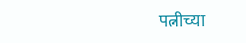पत्नीच्या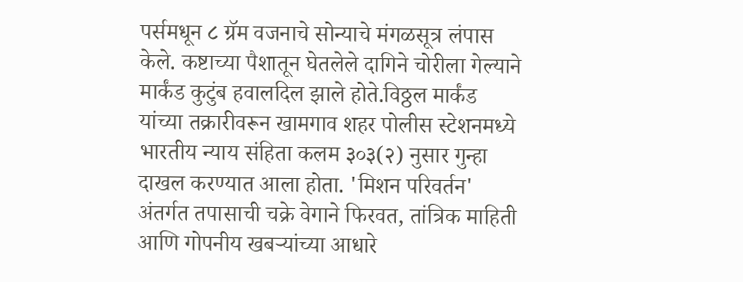पर्समधून ८ ग्रॅम वजनाचे सोन्याचे मंगळसूत्र लंपास केले. कष्टाच्या पैशातून घेतलेले दागिने चोरीला गेल्याने मार्कंड कुटुंब हवालदिल झाले होते.विठ्ठल मार्कंड यांच्या तक्रारीवरून खामगाव शहर पोलीस स्टेशनमध्ये भारतीय न्याय संहिता कलम ३०३(२) नुसार गुन्हा दाखल करण्यात आला होता. 'मिशन परिवर्तन' अंतर्गत तपासाची चक्रे वेगाने फिरवत, तांत्रिक माहिती आणि गोपनीय खबऱ्यांच्या आधारे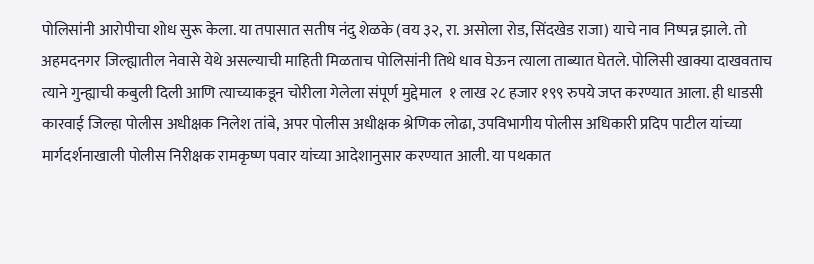पोलिसांनी आरोपीचा शोध सुरू केला. या तपासात सतीष नंदु शेळके (वय ३२, रा. असोला रोड, सिंदखेड राजा) याचे नाव निष्पन्न झाले. तो अहमदनगर जिल्ह्यातील नेवासे येथे असल्याची माहिती मिळताच पोलिसांनी तिथे धाव घेऊन त्याला ताब्यात घेतले. पोलिसी खाक्या दाखवताच त्याने गुन्ह्याची कबुली दिली आणि त्याच्याकडून चोरीला गेलेला संपूर्ण मुद्देमाल  १ लाख २८ हजार १९९ रुपये जप्त करण्यात आला. ही धाडसी कारवाई जिल्हा पोलीस अधीक्षक निलेश तांबे, अपर पोलीस अधीक्षक श्रेणिक लोढा, उपविभागीय पोलीस अधिकारी प्रदिप पाटील यांच्या मार्गदर्शनाखाली पोलीस निरीक्षक रामकृष्ण पवार यांच्या आदेशानुसार करण्यात आली. या पथकात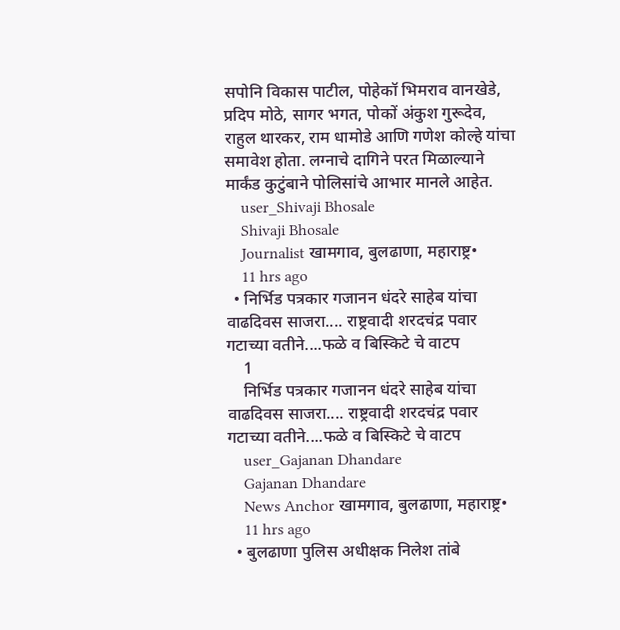सपोनि विकास पाटील, पोहेकॉ भिमराव वानखेडे, प्रदिप मोठे, सागर भगत, पोकों अंकुश गुरूदेव, राहुल थारकर, राम धामोडे आणि गणेश कोल्हे यांचा समावेश होता. लग्नाचे दागिने परत मिळाल्याने मार्कंड कुटुंबाने पोलिसांचे आभार मानले आहेत.
    user_Shivaji Bhosale
    Shivaji Bhosale
    Journalist खामगाव, बुलढाणा, महाराष्ट्र•
    11 hrs ago
  • निर्भिड पत्रकार गजानन धंदरे साहेब यांचा वाढदिवस साजरा.... राष्ट्रवादी शरदचंद्र पवार गटाच्या वतीने....फळे व बिस्किटे चे वाटप
    1
    निर्भिड पत्रकार गजानन धंदरे साहेब यांचा वाढदिवस साजरा.... राष्ट्रवादी शरदचंद्र पवार गटाच्या वतीने....फळे व बिस्किटे चे वाटप
    user_Gajanan Dhandare
    Gajanan Dhandare
    News Anchor खामगाव, बुलढाणा, महाराष्ट्र•
    11 hrs ago
  • बुलढाणा पुलिस अधीक्षक निलेश तांबे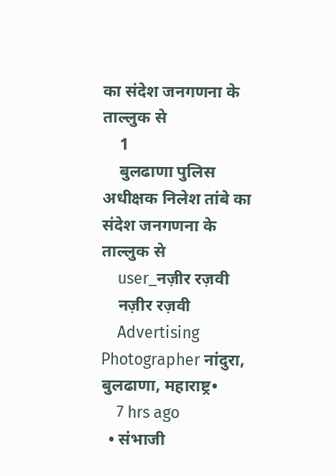का संदेश जनगणना के ताल्लुक से
    1
    बुलढाणा पुलिस अधीक्षक निलेश तांबे का संदेश जनगणना के ताल्लुक से
    user_नज़ीर रज़वी
    नज़ीर रज़वी
    Advertising Photographer नांदुरा, बुलढाणा, महाराष्ट्र•
    7 hrs ago
  • संभाजी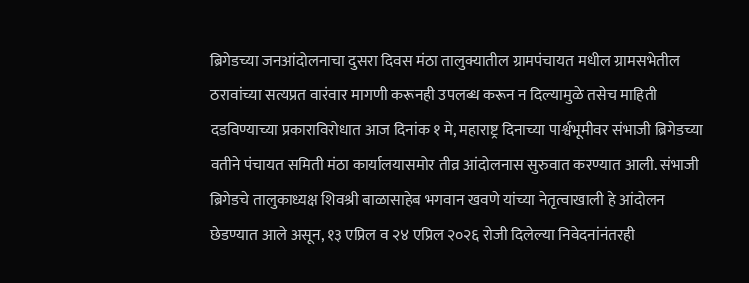ब्रिगेडच्या जनआंदोलनाचा दुसरा दिवस मंठा तालुक्यातील ग्रामपंचायत मधील ग्रामसभेतील ठरावांच्या सत्यप्रत वारंवार मागणी करूनही उपलब्ध करून न दिल्यामुळे तसेच माहिती दडविण्याच्या प्रकाराविरोधात आज दिनांक १ मे, महाराष्ट्र दिनाच्या पार्श्वभूमीवर संभाजी ब्रिगेडच्या वतीने पंचायत समिती मंठा कार्यालयासमोर तीव्र आंदोलनास सुरुवात करण्यात आली. संभाजी ब्रिगेडचे तालुकाध्यक्ष शिवश्री बाळासाहेब भगवान खवणे यांच्या नेतृत्वाखाली हे आंदोलन छेडण्यात आले असून, १३ एप्रिल व २४ एप्रिल २०२६ रोजी दिलेल्या निवेदनांनंतरही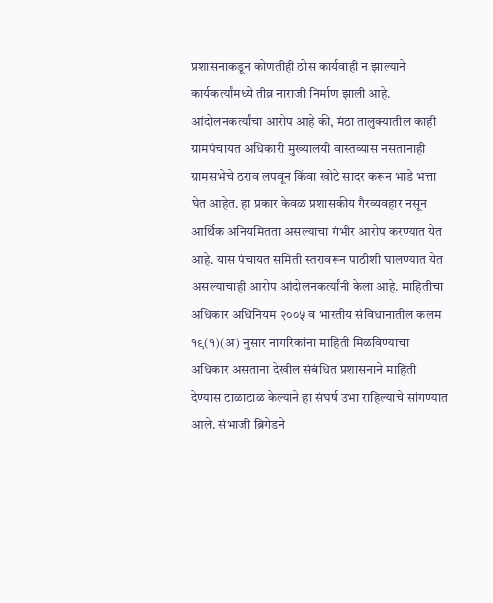प्रशासनाकडून कोणतीही ठोस कार्यवाही न झाल्याने कार्यकर्त्यांमध्ये तीव्र नाराजी निर्माण झाली आहे. आंदोलनकर्त्यांचा आरोप आहे की, मंठा तालुक्यातील काही ग्रामपंचायत अधिकारी मुख्यालयी वास्तव्यास नसतानाही ग्रामसभेचे ठराव लपवून किंवा खोटे सादर करून भाडे भत्ता घेत आहेत. हा प्रकार केवळ प्रशासकीय गैरव्यवहार नसून आर्थिक अनियमितता असल्याचा गंभीर आरोप करण्यात येत आहे. यास पंचायत समिती स्तरावरून पाठीशी घालण्यात येत असल्याचाही आरोप आंदोलनकर्त्यांनी केला आहे. माहितीचा अधिकार अधिनियम २००५ व भारतीय संविधानातील कलम १९(१)(अ) नुसार नागरिकांना माहिती मिळविण्याचा अधिकार असताना देखील संबंधित प्रशासनाने माहिती देण्यास टाळाटाळ केल्याने हा संघर्ष उभा राहिल्याचे सांगण्यात आले. संभाजी ब्रिगेडने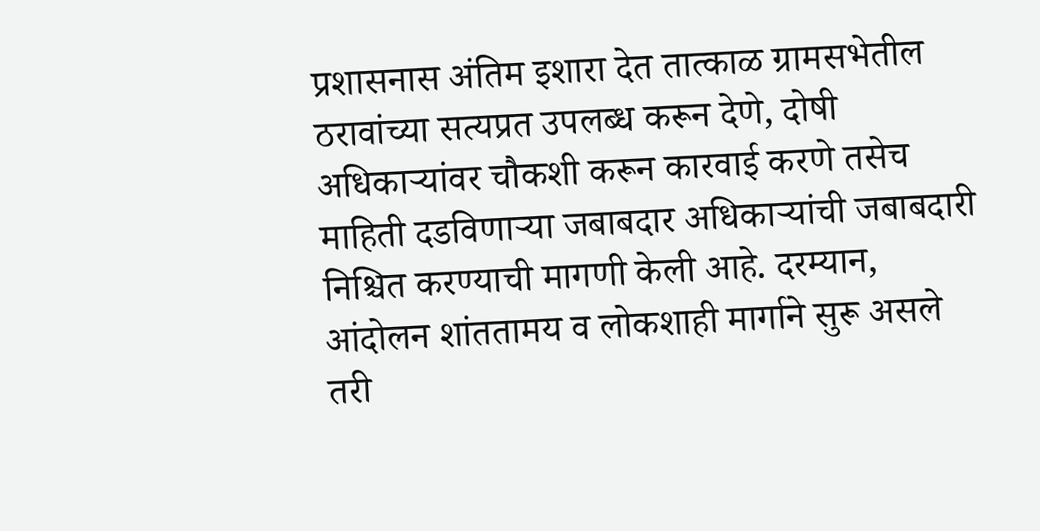प्रशासनास अंतिम इशारा देत तात्काळ ग्रामसभेतील ठरावांच्या सत्यप्रत उपलब्ध करून देणे, दोषी अधिकाऱ्यांवर चौकशी करून कारवाई करणे तसेच माहिती दडविणाऱ्या जबाबदार अधिकाऱ्यांची जबाबदारी निश्चित करण्याची मागणी केली आहे. दरम्यान, आंदोलन शांततामय व लोकशाही मार्गाने सुरू असले तरी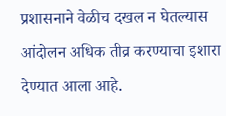प्रशासनाने वेळीच दखल न घेतल्यास आंदोलन अधिक तीव्र करण्याचा इशारा देण्यात आला आहे.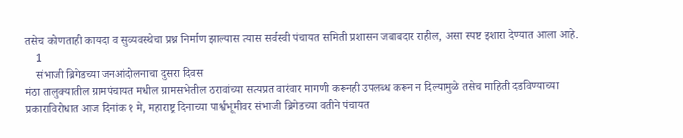तसेच कोणताही कायदा व सुव्यवस्थेचा प्रश्न निर्माण झाल्यास त्यास सर्वस्वी पंचायत समिती प्रशासन जबाबदार राहील, असा स्पष्ट इशारा देण्यात आला आहे.
    1
    संभाजी ब्रिगेडच्या जनआंदोलनाचा दुसरा दिवस
मंठा तालुक्यातील ग्रामपंचायत मधील ग्रामसभेतील ठरावांच्या सत्यप्रत वारंवार मागणी करूनही उपलब्ध करून न दिल्यामुळे तसेच माहिती दडविण्याच्या प्रकाराविरोधात आज दिनांक १ मे, महाराष्ट्र दिनाच्या पार्श्वभूमीवर संभाजी ब्रिगेडच्या वतीने पंचायत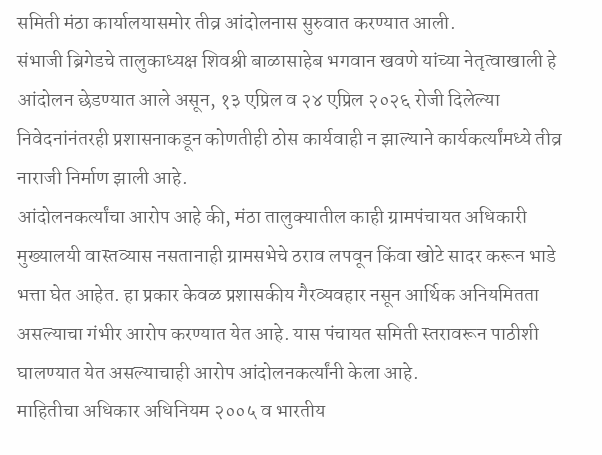समिती मंठा कार्यालयासमोर तीव्र आंदोलनास सुरुवात करण्यात आली.
संभाजी ब्रिगेडचे तालुकाध्यक्ष शिवश्री बाळासाहेब भगवान खवणे यांच्या नेतृत्वाखाली हे आंदोलन छेडण्यात आले असून, १३ एप्रिल व २४ एप्रिल २०२६ रोजी दिलेल्या निवेदनांनंतरही प्रशासनाकडून कोणतीही ठोस कार्यवाही न झाल्याने कार्यकर्त्यांमध्ये तीव्र नाराजी निर्माण झाली आहे.
आंदोलनकर्त्यांचा आरोप आहे की, मंठा तालुक्यातील काही ग्रामपंचायत अधिकारी मुख्यालयी वास्तव्यास नसतानाही ग्रामसभेचे ठराव लपवून किंवा खोटे सादर करून भाडे भत्ता घेत आहेत. हा प्रकार केवळ प्रशासकीय गैरव्यवहार नसून आर्थिक अनियमितता असल्याचा गंभीर आरोप करण्यात येत आहे. यास पंचायत समिती स्तरावरून पाठीशी घालण्यात येत असल्याचाही आरोप आंदोलनकर्त्यांनी केला आहे.
माहितीचा अधिकार अधिनियम २००५ व भारतीय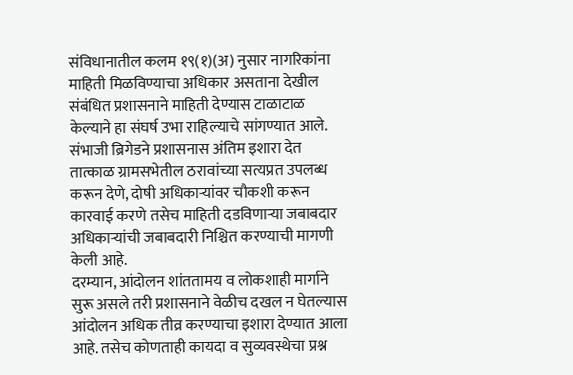संविधानातील कलम १९(१)(अ) नुसार नागरिकांना माहिती मिळविण्याचा अधिकार असताना देखील संबंधित प्रशासनाने माहिती देण्यास टाळाटाळ केल्याने हा संघर्ष उभा राहिल्याचे सांगण्यात आले.
संभाजी ब्रिगेडने प्रशासनास अंतिम इशारा देत तात्काळ ग्रामसभेतील ठरावांच्या सत्यप्रत उपलब्ध करून देणे, दोषी अधिकाऱ्यांवर चौकशी करून कारवाई करणे तसेच माहिती दडविणाऱ्या जबाबदार अधिकाऱ्यांची जबाबदारी निश्चित करण्याची मागणी केली आहे.
दरम्यान, आंदोलन शांततामय व लोकशाही मार्गाने सुरू असले तरी प्रशासनाने वेळीच दखल न घेतल्यास आंदोलन अधिक तीव्र करण्याचा इशारा देण्यात आला आहे. तसेच कोणताही कायदा व सुव्यवस्थेचा प्रश्न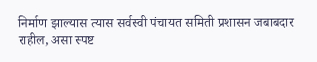निर्माण झाल्यास त्यास सर्वस्वी पंचायत समिती प्रशासन जबाबदार राहील, असा स्पष्ट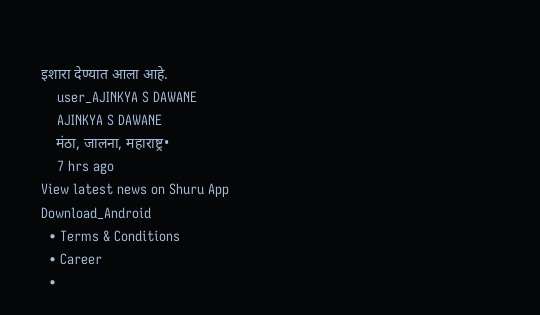इशारा देण्यात आला आहे.
    user_AJINKYA S DAWANE
    AJINKYA S DAWANE
    मंठा, जालना, महाराष्ट्र•
    7 hrs ago
View latest news on Shuru App
Download_Android
  • Terms & Conditions
  • Career
  •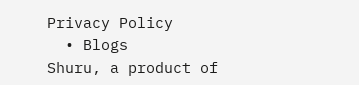Privacy Policy
  • Blogs
Shuru, a product of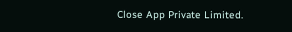Close App Private Limited.